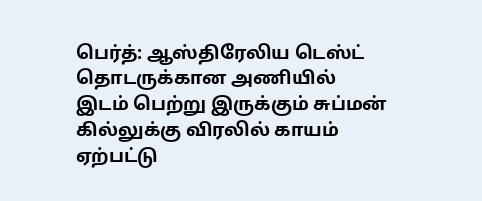பெர்த்: ஆஸ்திரேலிய டெஸ்ட் தொடருக்கான அணியில் இடம் பெற்று இருக்கும் சுப்மன் கில்லுக்கு விரலில் காயம் ஏற்பட்டு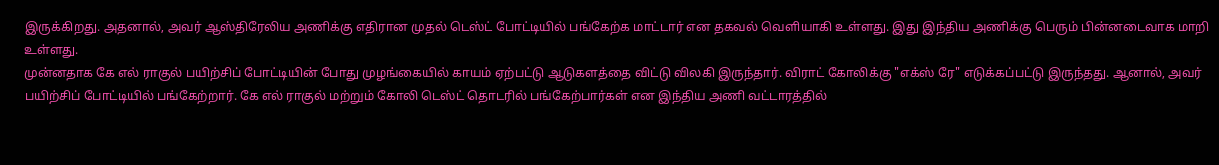இருக்கிறது. அதனால், அவர் ஆஸ்திரேலிய அணிக்கு எதிரான முதல் டெஸ்ட் போட்டியில் பங்கேற்க மாட்டார் என தகவல் வெளியாகி உள்ளது. இது இந்திய அணிக்கு பெரும் பின்னடைவாக மாறி உள்ளது.
முன்னதாக கே எல் ராகுல் பயிற்சிப் போட்டியின் போது முழங்கையில் காயம் ஏற்பட்டு ஆடுகளத்தை விட்டு விலகி இருந்தார். விராட் கோலிக்கு "எக்ஸ் ரே" எடுக்கப்பட்டு இருந்தது. ஆனால், அவர் பயிற்சிப் போட்டியில் பங்கேற்றார். கே எல் ராகுல் மற்றும் கோலி டெஸ்ட் தொடரில் பங்கேற்பார்கள் என இந்திய அணி வட்டாரத்தில்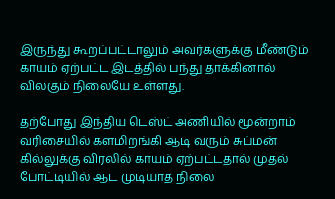இருந்து கூறப்பட்டாலும் அவர்களுக்கு மீண்டும் காயம் ஏற்பட்ட இடத்தில் பந்து தாக்கினால் விலகும் நிலையே உள்ளது.

தற்போது இந்திய டெஸ்ட் அணியில் மூன்றாம் வரிசையில் களமிறங்கி ஆடி வரும் சுப்மன் கில்லுக்கு விரலில் காயம் ஏற்பட்டதால் முதல் போட்டியில் ஆட முடியாத நிலை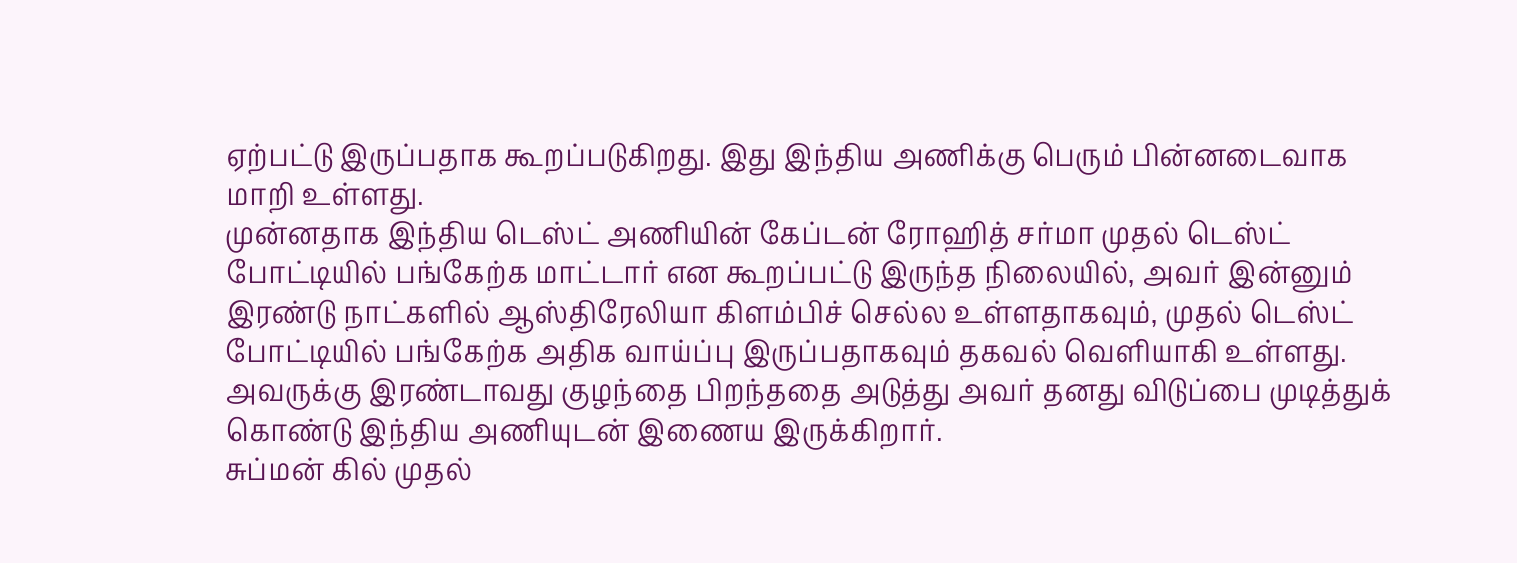ஏற்பட்டு இருப்பதாக கூறப்படுகிறது. இது இந்திய அணிக்கு பெரும் பின்னடைவாக மாறி உள்ளது.
முன்னதாக இந்திய டெஸ்ட் அணியின் கேப்டன் ரோஹித் சர்மா முதல் டெஸ்ட் போட்டியில் பங்கேற்க மாட்டார் என கூறப்பட்டு இருந்த நிலையில், அவர் இன்னும் இரண்டு நாட்களில் ஆஸ்திரேலியா கிளம்பிச் செல்ல உள்ளதாகவும், முதல் டெஸ்ட் போட்டியில் பங்கேற்க அதிக வாய்ப்பு இருப்பதாகவும் தகவல் வெளியாகி உள்ளது. அவருக்கு இரண்டாவது குழந்தை பிறந்ததை அடுத்து அவர் தனது விடுப்பை முடித்துக் கொண்டு இந்திய அணியுடன் இணைய இருக்கிறார்.
சுப்மன் கில் முதல்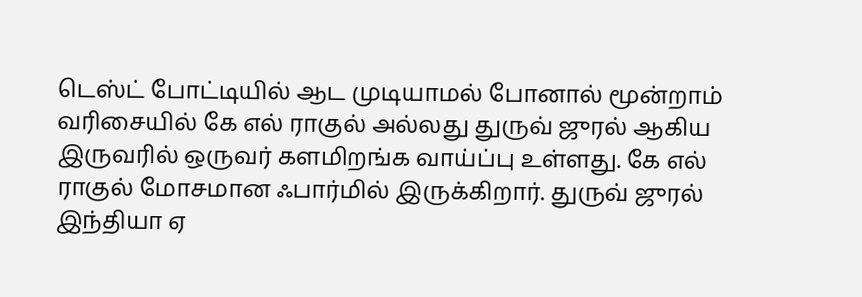டெஸ்ட் போட்டியில் ஆட முடியாமல் போனால் மூன்றாம் வரிசையில் கே எல் ராகுல் அல்லது துருவ் ஜுரல் ஆகிய இருவரில் ஒருவர் களமிறங்க வாய்ப்பு உள்ளது. கே எல் ராகுல் மோசமான ஃபார்மில் இருக்கிறார். துருவ் ஜுரல் இந்தியா ஏ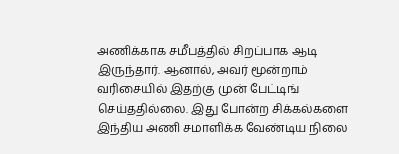அணிக்காக சமீபத்தில் சிறப்பாக ஆடி இருந்தார். ஆனால், அவர் மூன்றாம் வரிசையில் இதற்கு முன் பேட்டிங் செய்ததில்லை. இது போன்ற சிக்கல்களை இந்திய அணி சமாளிக்க வேண்டிய நிலை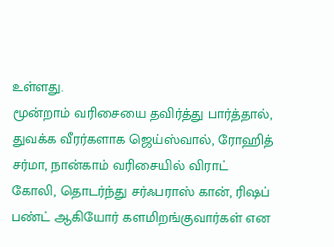உள்ளது.
மூன்றாம் வரிசையை தவிர்த்து பார்த்தால், துவக்க வீரர்களாக ஜெய்ஸ்வால், ரோஹித் சர்மா, நான்காம் வரிசையில் விராட் கோலி, தொடர்ந்து சர்ஃபராஸ் கான், ரிஷப் பண்ட் ஆகியோர் களமிறங்குவார்கள் என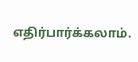எதிர்பார்க்கலாம்.